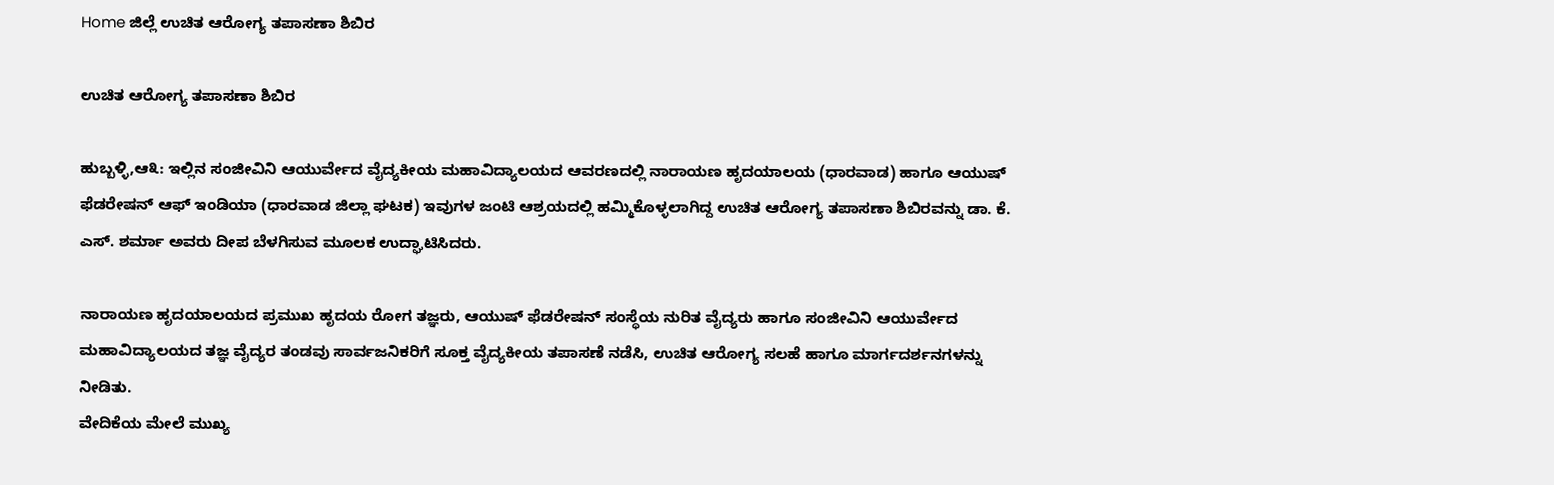Home ಜಿಲ್ಲೆ ಉಚಿತ ಆರೋಗ್ಯ ತಪಾಸಣಾ ಶಿಬಿರ

ಉಚಿತ ಆರೋಗ್ಯ ತಪಾಸಣಾ ಶಿಬಿರ

ಹುಬ್ಬಳ್ಳಿ,ಆ೩: ಇಲ್ಲಿನ ಸಂಜೀವಿನಿ ಆಯುರ್ವೇದ ವೈದ್ಯಕೀಯ ಮಹಾವಿದ್ಯಾಲಯದ ಆವರಣದಲ್ಲಿ ನಾರಾಯಣ ಹೃದಯಾಲಯ (ಧಾರವಾಡ) ಹಾಗೂ ಆಯುಷ್ ಫೆಡರೇಷನ್ ಆಫ್ ಇಂಡಿಯಾ (ಧಾರವಾಡ ಜಿಲ್ಲಾ ಘಟಕ) ಇವುಗಳ ಜಂಟಿ ಆಶ್ರಯದಲ್ಲಿ ಹಮ್ಮಿಕೊಳ್ಳಲಾಗಿದ್ದ ಉಚಿತ ಆರೋಗ್ಯ ತಪಾಸಣಾ ಶಿಬಿರವನ್ನು ಡಾ. ಕೆ. ಎಸ್. ಶರ್ಮಾ ಅವರು ದೀಪ ಬೆಳಗಿಸುವ ಮೂಲಕ ಉದ್ಘಾಟಿಸಿದರು.

ನಾರಾಯಣ ಹೃದಯಾಲಯದ ಪ್ರಮುಖ ಹೃದಯ ರೋಗ ತಜ್ಞರು, ಆಯುಷ್ ಫೆಡರೇಷನ್ ಸಂಸ್ಥೆಯ ನುರಿತ ವೈದ್ಯರು ಹಾಗೂ ಸಂಜೀವಿನಿ ಆಯುರ್ವೇದ ಮಹಾವಿದ್ಯಾಲಯದ ತಜ್ಞ ವೈದ್ಯರ ತಂಡವು ಸಾರ್ವಜನಿಕರಿಗೆ ಸೂಕ್ತ ವೈದ್ಯಕೀಯ ತಪಾಸಣೆ ನಡೆಸಿ, ಉಚಿತ ಆರೋಗ್ಯ ಸಲಹೆ ಹಾಗೂ ಮಾರ್ಗದರ್ಶನಗಳನ್ನು ನೀಡಿತು.
ವೇದಿಕೆಯ ಮೇಲೆ ಮುಖ್ಯ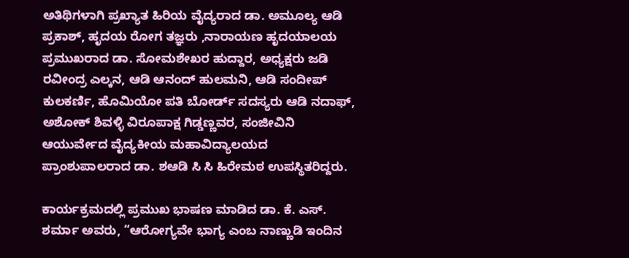ಅತಿಥಿಗಳಾಗಿ ಪ್ರಖ್ಯಾತ ಹಿರಿಯ ವೈದ್ಯರಾದ ಡಾ. ಅಮೂಲ್ಯ ಆಡಿ ಪ್ರಕಾಶ್, ಹೃದಯ ರೋಗ ತಜ್ಞರು ,ನಾರಾಯಣ ಹೃದಯಾಲಯ ಪ್ರಮುಖರಾದ ಡಾ. ಸೋಮಶೇಖರ ಹುದ್ದಾರ, ಅಧ್ಯಕ್ಷರು ಜಡಿ ರವೀಂದ್ರ ಎಲ್ಕನ, ಆಡಿ ಆನಂದ್ ಹುಲಮನಿ, ಆಡಿ ಸಂದೀಪ್ ಕುಲಕರ್ಣಿ, ಹೊಮಿಯೋ ಪತಿ ಬೋರ್ಡ್ ಸದಸ್ಯರು ಆಡಿ ನದಾಫ್, ಅಶೋಕ್ ಶಿವಳ್ಳಿ ವಿರೂಪಾಕ್ಷ ಗಿಡ್ಡಣ್ಣವರ, ಸಂಜೀವಿನಿ ಆಯುರ್ವೇದ ವೈದ್ಯಕೀಯ ಮಹಾವಿದ್ಯಾಲಯದ ಪ್ರಾಂಶುಪಾಲರಾದ ಡಾ. ಶಆಡಿ ಸಿ ಸಿ ಹಿರೇಮಠ ಉಪಸ್ಥಿತರಿದ್ದರು.

ಕಾರ್ಯಕ್ರಮದಲ್ಲಿ ಪ್ರಮುಖ ಭಾಷಣ ಮಾಡಿದ ಡಾ. ಕೆ. ಎಸ್. ಶರ್ಮಾ ಅವರು, “ಆರೋಗ್ಯವೇ ಭಾಗ್ಯ ಎಂಬ ನಾಣ್ಣುಡಿ ಇಂದಿನ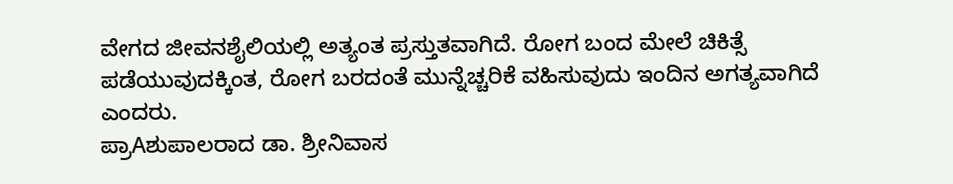ವೇಗದ ಜೀವನಶೈಲಿಯಲ್ಲಿ ಅತ್ಯಂತ ಪ್ರಸ್ತುತವಾಗಿದೆ. ರೋಗ ಬಂದ ಮೇಲೆ ಚಿಕಿತ್ಸೆ ಪಡೆಯುವುದಕ್ಕಿಂತ, ರೋಗ ಬರದಂತೆ ಮುನ್ನೆಚ್ಚರಿಕೆ ವಹಿಸುವುದು ಇಂದಿನ ಅಗತ್ಯವಾಗಿದೆ ಎಂದರು.
ಪ್ರಾAಶುಪಾಲರಾದ ಡಾ. ಶ್ರೀನಿವಾಸ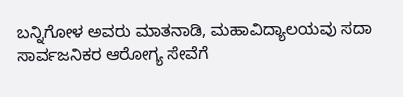ಬನ್ನಿಗೋಳ ಅವರು ಮಾತನಾಡಿ, ಮಹಾವಿದ್ಯಾಲಯವು ಸದಾ ಸಾರ್ವಜನಿಕರ ಆರೋಗ್ಯ ಸೇವೆಗೆ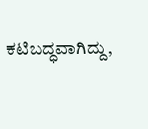ಕಟಿಬದ್ಧವಾಗಿದ್ದು,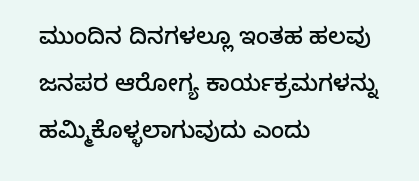ಮುಂದಿನ ದಿನಗಳಲ್ಲೂ ಇಂತಹ ಹಲವು ಜನಪರ ಆರೋಗ್ಯ ಕಾರ್ಯಕ್ರಮಗಳನ್ನು ಹಮ್ಮಿಕೊಳ್ಳಲಾಗುವುದು ಎಂದು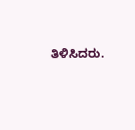ತಿಳಿಸಿದರು.